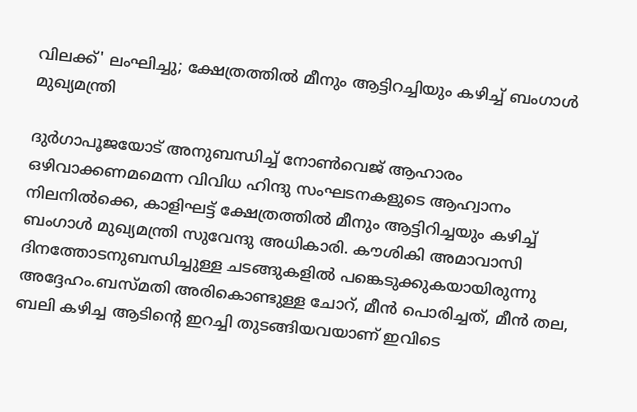വിലക്ക്' ലംഘിച്ചു; ക്ഷേത്രത്തില്‍ മീനും ആട്ടിറച്ചിയും കഴിച്ച് ബംഗാള്‍ മുഖ്യമന്ത്രി

ദുര്‍ഗാപൂജയോട് അനുബന്ധിച്ച് നോണ്‍വെജ് ആഹാരം ഒഴിവാക്കണമമെന്ന വിവിധ ഹിന്ദു സംഘടനകളുടെ ആഹ്വാനം നിലനില്‍ക്കെ, കാളിഘട്ട് ക്ഷേത്രത്തില്‍ മീനും ആട്ടിറിച്ചയും കഴിച്ച് ബംഗാള്‍ മുഖ്യമന്ത്രി സുവേന്ദു അധികാരി. കൗശികി അമാവാസി ദിനത്തോടനുബന്ധിച്ചുള്ള ചടങ്ങുകളില്‍ പങ്കെടുക്കുകയായിരുന്നു അദ്ദേഹം.ബസ്മതി അരികൊണ്ടുള്ള ചോറ്, മീന്‍ പൊരിച്ചത്, മീന്‍ തല, ബലി കഴിച്ച ആടിന്റെ ഇറച്ചി തുടങ്ങിയവയാണ് ഇവിടെ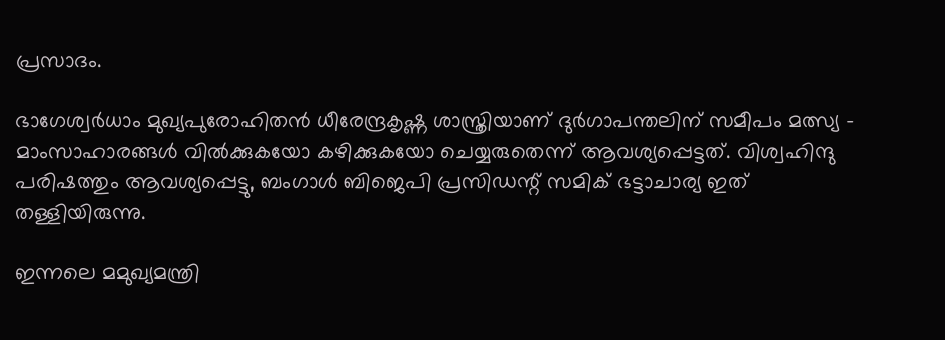പ്രസാദം.

ഭാഗേശ്വര്‍ധാം മുഖ്യപുരോഹിതന്‍ ധീരേന്ദ്രകൃഷ്ണ ശാസ്ത്രിയാണ് ദുര്‍ഗാപന്തലിന് സമീപം മത്സ്യ - മാംസാഹാരങ്ങള്‍ വില്‍ക്കുകയോ കഴിക്കുകയോ ചെയ്യരുതെന്ന് ആവശ്യപ്പെട്ടത്. വിശ്വഹിന്ദു പരിഷത്തും ആവശ്യപ്പെട്ടു, ബംഗാള്‍ ബിജെപി പ്രസിഡന്റ് സമിക് ഭട്ടാചാര്യ ഇത് തള്ളിയിരുന്നു.

ഇന്നലെ മമുഖ്യമന്ത്രി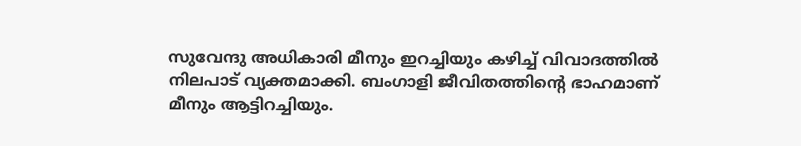സുവേന്ദു അധികാരി മീനും ഇറച്ചിയും കഴിച്ച് വിവാദത്തില്‍ നിലപാട് വ്യക്തമാക്കി. ബംഗാളി ജീവിതത്തിന്റെ ഭാഹമാണ് മീനും ആട്ടിറച്ചിയും.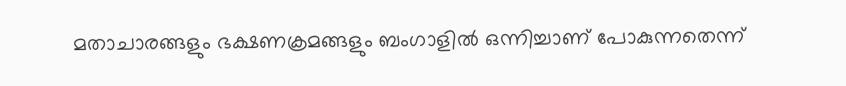മതാചാരങ്ങളും ഭക്ഷണക്രമങ്ങളും ബംഗാളില്‍ ഒന്നിച്ചാണ് പോകുന്നതെന്ന്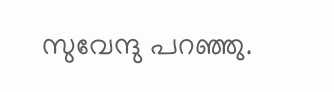സുവേന്ദു പറഞ്ഞു.